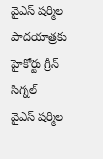వైఎస్ షర్మిల పాదయాత్రకు హైకోర్టు గ్రీన్ సిగ్నల్
వైఎస్ షర్మిల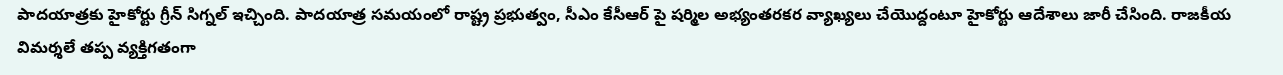పాదయాత్రకు హైకోర్టు గ్రీన్ సిగ్నల్ ఇచ్చింది. పాదయాత్ర సమయంలో రాష్ట్ర ప్రభుత్వం, సీఎం కేసీఆర్ పై షర్మిల అభ్యంతరకర వ్యాఖ్యలు చేయొద్దంటూ హైకోర్టు ఆదేశాలు జారీ చేసింది. రాజకీయ విమర్శలే తప్ప వ్యక్తిగతంగా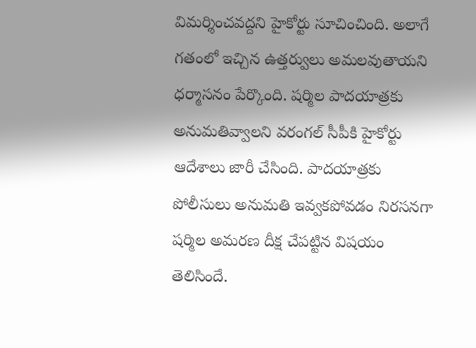విమర్శించవద్దని హైకోర్టు సూచించింది. అలాగే గతంలో ఇచ్చిన ఉత్తర్వులు అమలవుతాయని ధర్మాసనం పేర్కొంది. షర్మిల పాదయాత్రకు అనుమతివ్వాలని వరంగల్ సీపీకి హైకోర్టు ఆదేశాలు జారీ చేసింది. పాదయాత్రకు పోలీసులు అనుమతి ఇవ్వకపోవడం నిరసనగా షర్మిల అమరణ దీక్ష చేపట్టిన విషయం తెలిసిందే.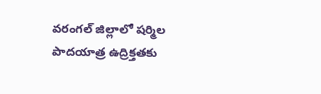వరంగల్ జిల్లాలో షర్మిల పాదయాత్ర ఉద్రిక్తతకు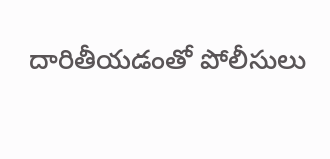దారితీయడంతో పోలీసులు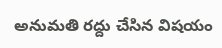అనుమతి రద్దు చేసిన విషయం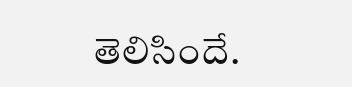తెలిసిందే.